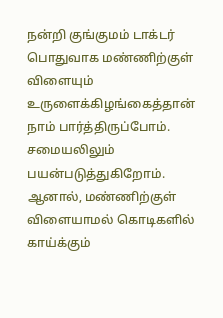நன்றி குங்குமம் டாக்டர்
பொதுவாக மண்ணிற்குள் விளையும் உருளைக்கிழங்கைத்தான் நாம் பார்த்திருப்போம். சமையலிலும் பயன்படுத்துகிறோம். ஆனால், மண்ணிற்குள் விளையாமல் கொடிகளில் காய்க்கும்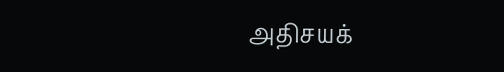அதிசயக்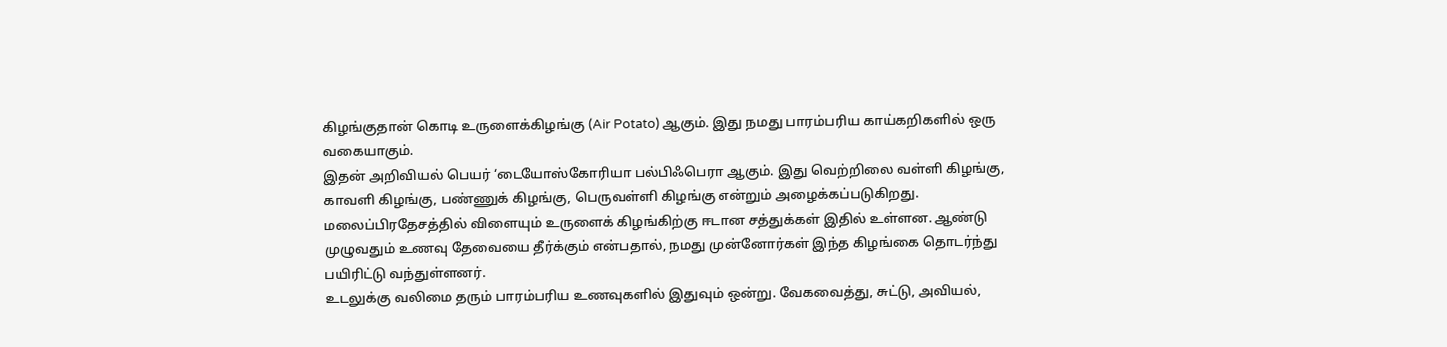கிழங்குதான் கொடி உருளைக்கிழங்கு (Air Potato) ஆகும். இது நமது பாரம்பரிய காய்கறிகளில் ஒரு வகையாகும்.
இதன் அறிவியல் பெயர் ‘டையோஸ்கோரியா பல்பிஃபெரா ஆகும். இது வெற்றிலை வள்ளி கிழங்கு, காவளி கிழங்கு, பண்ணுக் கிழங்கு, பெருவள்ளி கிழங்கு என்றும் அழைக்கப்படுகிறது. மலைப்பிரதேசத்தில் விளையும் உருளைக் கிழங்கிற்கு ஈடான சத்துக்கள் இதில் உள்ளன. ஆண்டு முழுவதும் உணவு தேவையை தீர்க்கும் என்பதால், நமது முன்னோர்கள் இந்த கிழங்கை தொடர்ந்து
பயிரிட்டு வந்துள்ளனர்.
உடலுக்கு வலிமை தரும் பாரம்பரிய உணவுகளில் இதுவும் ஒன்று. வேகவைத்து, சுட்டு, அவியல்,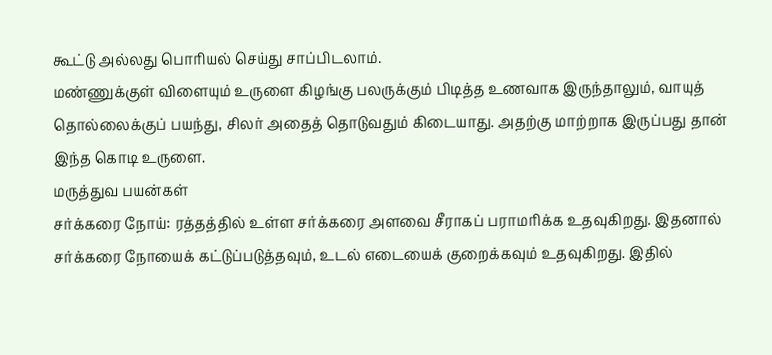கூட்டு அல்லது பொரியல் செய்து சாப்பிடலாம்.
மண்ணுக்குள் விளையும் உருளை கிழங்கு பலருக்கும் பிடித்த உணவாக இருந்தாலும், வாயுத் தொல்லைக்குப் பயந்து, சிலர் அதைத் தொடுவதும் கிடையாது. அதற்கு மாற்றாக இருப்பது தான் இந்த கொடி உருளை.
மருத்துவ பயன்கள்
சர்க்கரை நோய்: ரத்தத்தில் உள்ள சர்க்கரை அளவை சீராகப் பராமரிக்க உதவுகிறது. இதனால் சர்க்கரை நோயைக் கட்டுப்படுத்தவும், உடல் எடையைக் குறைக்கவும் உதவுகிறது. இதில்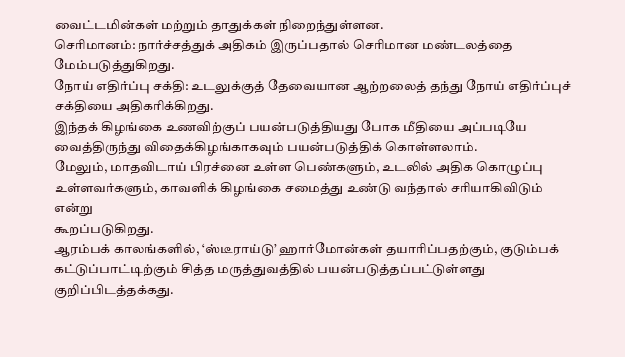வைட்டமின்கள் மற்றும் தாதுக்கள் நிறைந்துள்ளன.
செரிமானம்: நார்ச்சத்துக் அதிகம் இருப்பதால் செரிமான மண்டலத்தை மேம்படுத்துகிறது.
நோய் எதிர்ப்பு சக்தி: உடலுக்குத் தேவையான ஆற்றலைத் தந்து நோய் எதிர்ப்புச் சக்தியை அதிகரிக்கிறது.
இந்தக் கிழங்கை உணவிற்குப் பயன்படுத்தியது போக மீதியை அப்படியே வைத்திருந்து விதைக்கிழங்காகவும் பயன்படுத்திக் கொள்ளலாம்.
மேலும், மாதவிடாய் பிரச்னை உள்ள பெண்களும், உடலில் அதிக கொழுப்பு உள்ளவர்களும், காவளிக் கிழங்கை சமைத்து உண்டு வந்தால் சரியாகிவிடும் என்று
கூறப்படுகிறது.
ஆரம்பக் காலங்களில், ‘ஸ்டீராய்டு’ ஹார்மோன்கள் தயாரிப்பதற்கும், குடும்பக் கட்டுப்பாட்டிற்கும் சித்த மருத்துவத்தில் பயன்படுத்தப்பட்டுள்ளது குறிப்பிடத்தக்கது.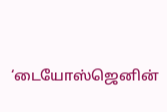‘டையோஸ்ஜெனின்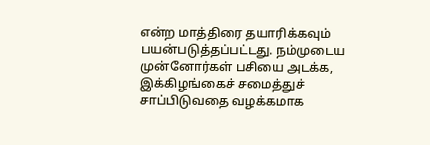என்ற மாத்திரை தயாரிக்கவும் பயன்படுத்தப்பட்டது. நம்முடைய முன்னோர்கள் பசியை அடக்க, இக்கிழங்கைச் சமைத்துச் சாப்பிடுவதை வழக்கமாக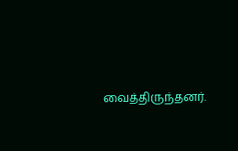வைத்திருந்தனர்.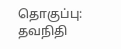தொகுப்பு: தவநிதி